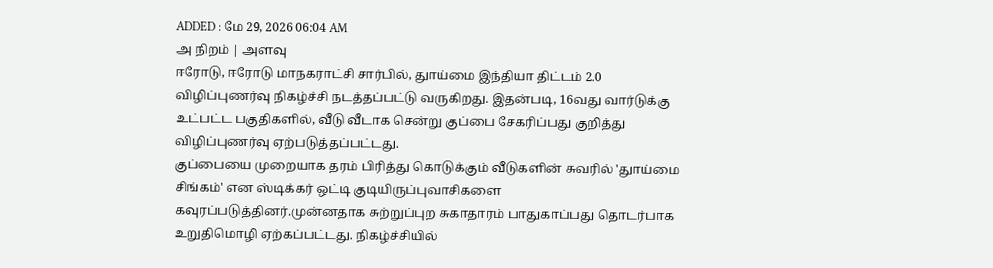ADDED : மே 29, 2026 06:04 AM
அ நிறம் | அளவு
ஈரோடு, ஈரோடு மாநகராட்சி சார்பில், துாய்மை இந்தியா திட்டம் 2.0 விழிப்புணர்வு நிகழ்ச்சி நடத்தப்பட்டு வருகிறது. இதன்படி, 16வது வார்டுக்கு உட்பட்ட பகுதிகளில், வீடு வீடாக சென்று குப்பை சேகரிப்பது குறித்து விழிப்புணர்வு ஏற்படுத்தப்பட்டது.
குப்பையை முறையாக தரம் பிரித்து கொடுக்கும் வீடுகளின் சுவரில் 'துாய்மை சிங்கம்' என ஸ்டிக்கர் ஒட்டி குடியிருப்புவாசிகளை கவுரப்படுத்தினர்.முன்னதாக சுற்றுப்புற சுகாதாரம் பாதுகாப்பது தொடர்பாக உறுதிமொழி ஏற்கப்பட்டது. நிகழ்ச்சியில்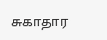சுகாதார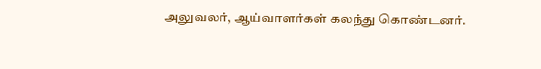அலுவலர், ஆய்வாளர்கள் கலந்து கொண்டனர்.